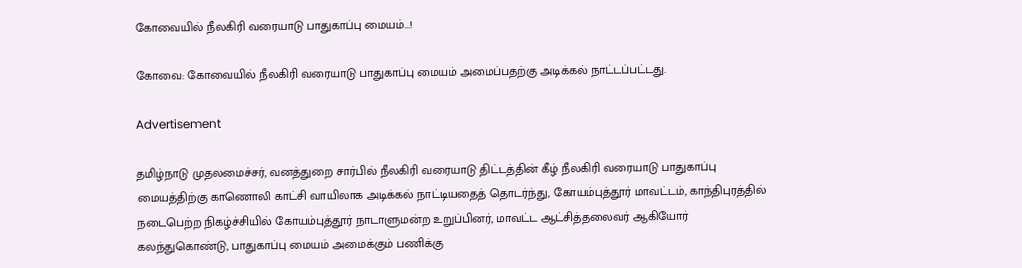கோவையில் நீலகிரி வரையாடு பாதுகாப்பு மையம்…!

கோவை: கோவையில் நீலகிரி வரையாடு பாதுகாப்பு மையம் அமைப்பதற்கு அடிக்கல் நாட்டப்பட்டது.

Advertisement

தமிழ்நாடு முதலமைச்சர், வனத்துறை சார்பில் நீலகிரி வரையாடு திட்டத்தின் கீழ் நீலகிரி வரையாடு பாதுகாப்பு மையத்திற்கு காணொலி காட்சி வாயிலாக அடிக்கல் நாட்டியதைத் தொடர்ந்து, கோயம்புத்தூர் மாவட்டம், காந்திபுரத்தில் நடைபெற்ற நிகழ்ச்சியில் கோயம்புத்தூர் நாடாளுமன்ற உறுப்பினர், மாவட்ட ஆட்சித்தலைவர் ஆகியோர் கலந்துகொண்டு, பாதுகாப்பு மையம் அமைக்கும் பணிக்கு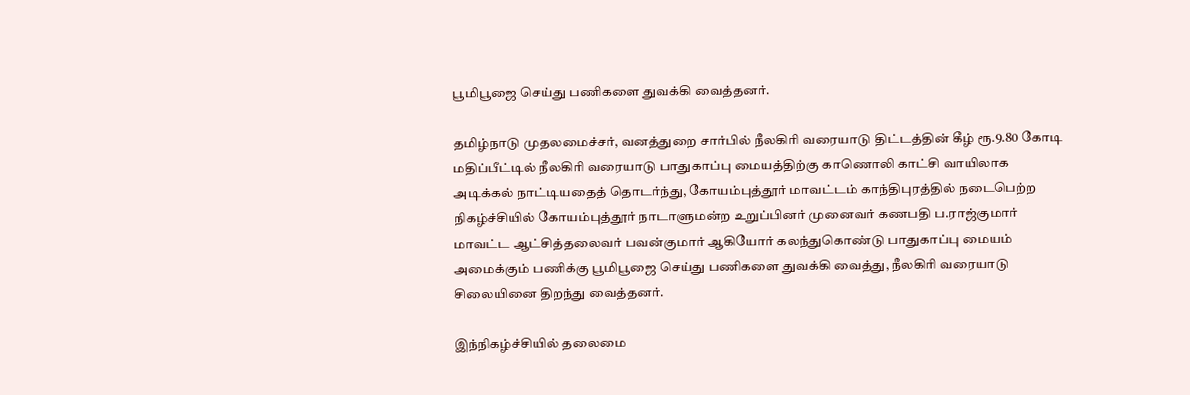பூமிபூஜை செய்து பணிகளை துவக்கி வைத்தனர்.

தமிழ்நாடு முதலமைச்சர், வனத்துறை சார்பில் நீலகிரி வரையாடு திட்டத்தின் கீழ் ரூ.9.80 கோடி மதிப்பீட்டில் நீலகிரி வரையாடு பாதுகாப்பு மையத்திற்கு காணொலி காட்சி வாயிலாக அடிக்கல் நாட்டியதைத் தொடர்ந்து, கோயம்புத்தூர் மாவட்டம் காந்திபுரத்தில் நடைபெற்ற நிகழ்ச்சியில் கோயம்புத்தூர் நாடாளுமன்ற உறுப்பினர் முனைவர் கணபதி ப.ராஜ்குமார் மாவட்ட ஆட்சித்தலைவர் பவன்குமார் ஆகியோர் கலந்துகொண்டு பாதுகாப்பு மையம் அமைக்கும் பணிக்கு பூமிபூஜை செய்து பணிகளை துவக்கி வைத்து, நீலகிரி வரையாடு சிலையினை திறந்து வைத்தனர்.

இந்நிகழ்ச்சியில் தலைமை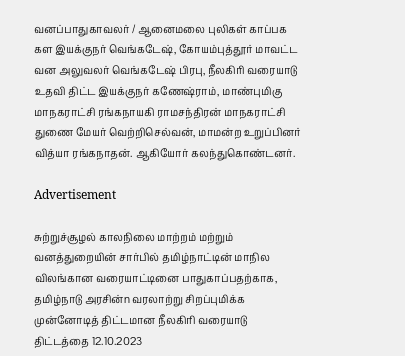வனப்பாதுகாவலர் / ஆனைமலை புலிகள் காப்பக கள இயக்குநர் வெங்கடேஷ், கோயம்புத்தூர் மாவட்ட வன அலுவலர் வெங்கடேஷ் பிரபு, நீலகிரி வரையாடு உதவி திட்ட இயக்குநர் கணேஷ்ராம், மாண்புமிகு மாநகராட்சி ரங்கநாயகி ராமசந்திரன் மாநகராட்சி துணை மேயர் வெற்றிசெல்வன், மாமன்ற உறுப்பினர் வித்யா ரங்கநாதன். ஆகியோர் கலந்துகொண்டனர்.

Advertisement

சுற்றுச்சூழல் காலநிலை மாற்றம் மற்றும் வனத்துறையின் சார்பில் தமிழ்நாட்டின் மாநில விலங்கான வரையாட்டினை பாதுகாப்பதற்காக, தமிழ்நாடு அரசின்n வரலாற்று சிறப்புமிக்க முன்னோடித் திட்டமான நீலகிரி வரையாடு திட்டத்தை 12.10.2023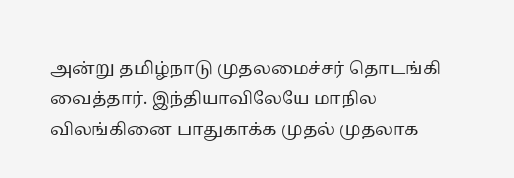அன்று தமிழ்நாடு முதலமைச்சர் தொடங்கி வைத்தார். இந்தியாவிலேயே மாநில விலங்கினை பாதுகாக்க முதல் முதலாக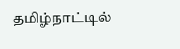தமிழ்நாட்டில்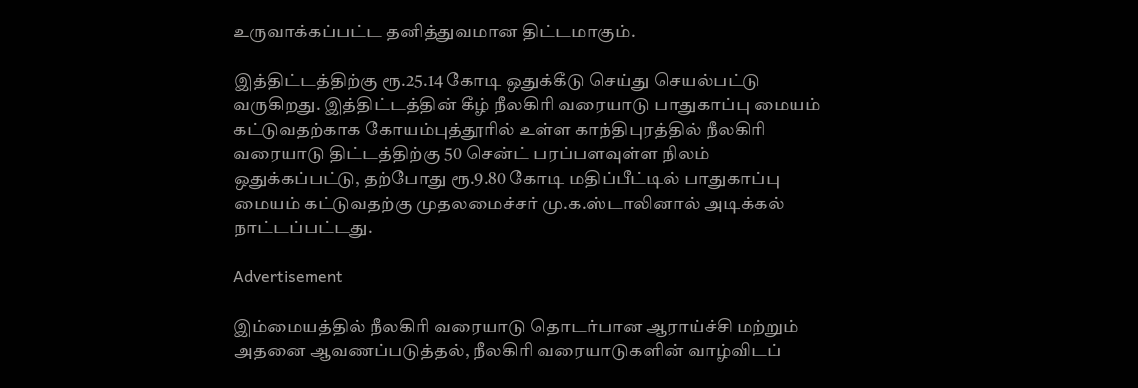உருவாக்கப்பட்ட தனித்துவமான திட்டமாகும்.

இத்திட்டத்திற்கு ரூ.25.14 கோடி ஒதுக்கீடு செய்து செயல்பட்டு வருகிறது. இத்திட்டத்தின் கீழ் நீலகிரி வரையாடு பாதுகாப்பு மையம் கட்டுவதற்காக கோயம்புத்தூரில் உள்ள காந்திபுரத்தில் நீலகிரி வரையாடு திட்டத்திற்கு 50 சென்ட் பரப்பளவுள்ள நிலம் ஒதுக்கப்பட்டு, தற்போது ரூ.9.80 கோடி மதிப்பீட்டில் பாதுகாப்பு மையம் கட்டுவதற்கு முதலமைச்சர் மு.க.ஸ்டாலினால் அடிக்கல் நாட்டப்பட்டது.

Advertisement

இம்மையத்தில் நீலகிரி வரையாடு தொடர்பான ஆராய்ச்சி மற்றும் அதனை ஆவணப்படுத்தல், நீலகிரி வரையாடுகளின் வாழ்விடப்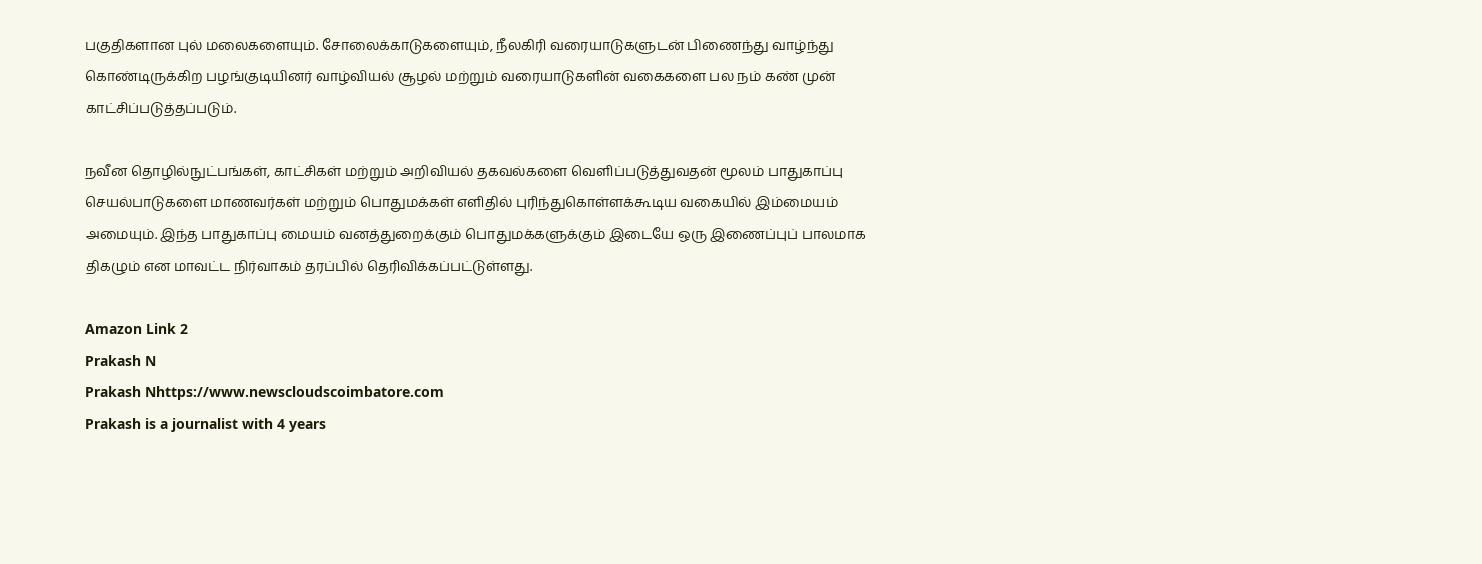பகுதிகளான புல் மலைகளையும். சோலைக்காடுகளையும், நீலகிரி வரையாடுகளுடன் பிணைந்து வாழ்ந்து கொண்டிருக்கிற பழங்குடியினர் வாழ்வியல் சூழல் மற்றும் வரையாடுகளின் வகைகளை பல நம் கண் முன் காட்சிப்படுத்தப்படும்.

நவீன தொழில்நுட்பங்கள், காட்சிகள் மற்றும் அறிவியல் தகவல்களை வெளிப்படுத்துவதன் மூலம் பாதுகாப்பு செயல்பாடுகளை மாணவர்கள் மற்றும் பொதுமக்கள் எளிதில் புரிந்துகொள்ளக்கூடிய வகையில் இம்மையம் அமையும். இந்த பாதுகாப்பு மையம் வனத்துறைக்கும் பொதுமக்களுக்கும் இடையே ஒரு இணைப்புப் பாலமாக திகழும் என மாவட்ட நிர்வாகம் தரப்பில் தெரிவிக்கப்பட்டுள்ளது.

Amazon Link 2
Prakash N
Prakash Nhttps://www.newscloudscoimbatore.com
Prakash is a journalist with 4 years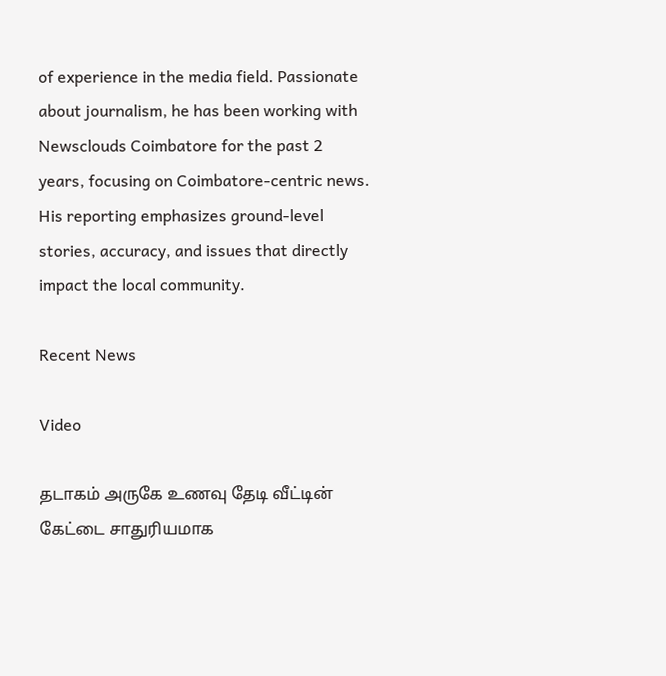of experience in the media field. Passionate about journalism, he has been working with Newsclouds Coimbatore for the past 2 years, focusing on Coimbatore-centric news. His reporting emphasizes ground-level stories, accuracy, and issues that directly impact the local community.

Recent News

Video

தடாகம் அருகே உணவு தேடி வீட்டின் கேட்டை சாதுரியமாக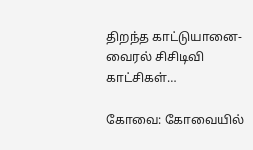திறந்த காட்டுயானை-வைரல் சிசிடிவி காட்சிகள்…

கோவை: கோவையில்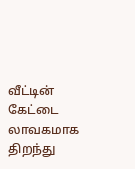வீட்டின் கேட்டை லாவகமாக திறந்து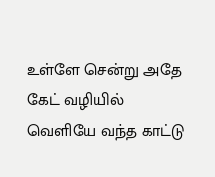உள்ளே சென்று அதே கேட் வழியில் வெளியே வந்த காட்டு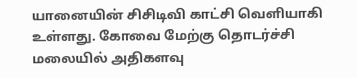யானையின் சிசிடிவி காட்சி வெளியாகி உள்ளது. கோவை மேற்கு தொடர்ச்சி மலையில் அதிகளவு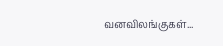வனவிலங்குகள்...